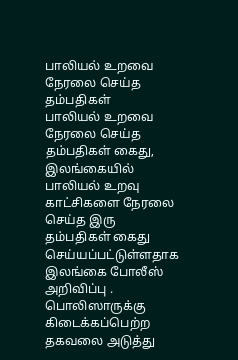பாலியல் உறவை நேரலை செய்த தம்பதிகள்
பாலியல் உறவை நேரலை செய்த தம்பதிகள் கைது, இலங்கையில் பாலியல் உறவு காட்சிகளை நேரலை செய்த இரு தம்பதிகள் கைது செய்யப்பட்டுள்ளதாக இலங்கை போலீஸ் அறிவிப்பு .
பொலிஸாருக்கு கிடைக்கப்பெற்ற தகவலை அடுத்து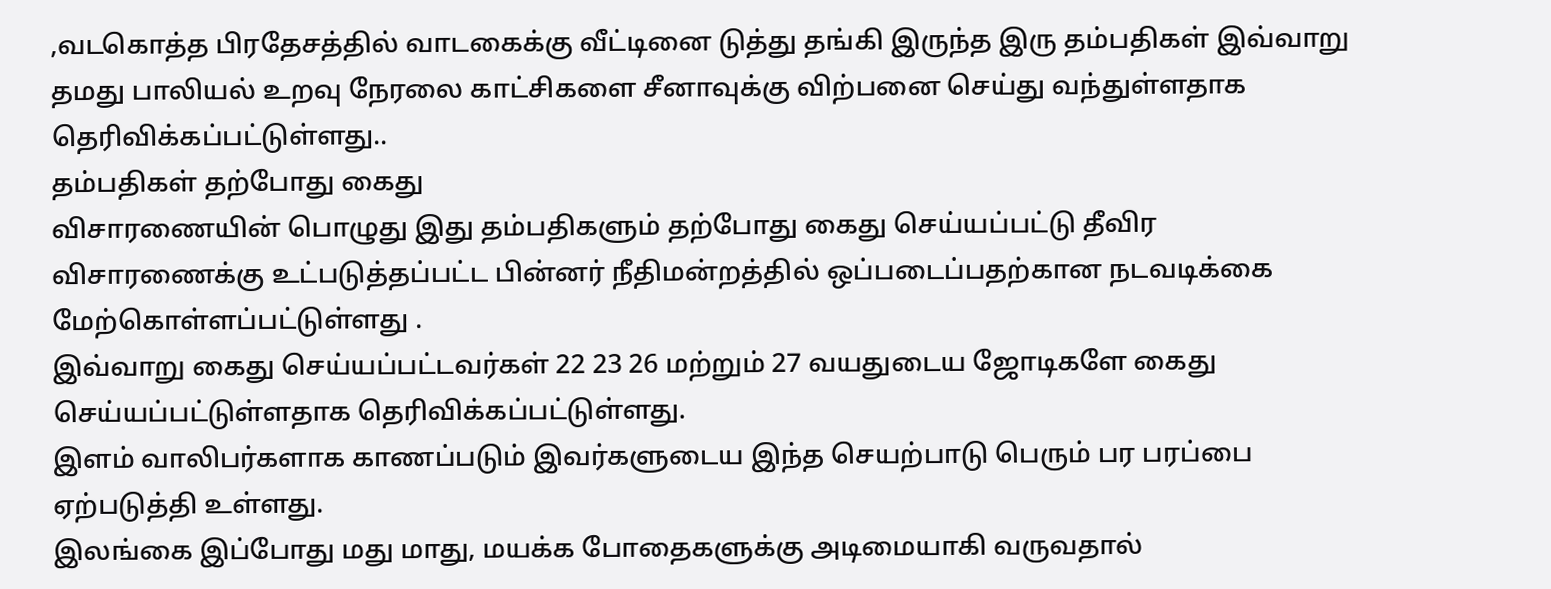,வடகொத்த பிரதேசத்தில் வாடகைக்கு வீட்டினை டுத்து தங்கி இருந்த இரு தம்பதிகள் இவ்வாறு தமது பாலியல் உறவு நேரலை காட்சிகளை சீனாவுக்கு விற்பனை செய்து வந்துள்ளதாக தெரிவிக்கப்பட்டுள்ளது..
தம்பதிகள் தற்போது கைது
விசாரணையின் பொழுது இது தம்பதிகளும் தற்போது கைது செய்யப்பட்டு தீவிர விசாரணைக்கு உட்படுத்தப்பட்ட பின்னர் நீதிமன்றத்தில் ஒப்படைப்பதற்கான நடவடிக்கை மேற்கொள்ளப்பட்டுள்ளது .
இவ்வாறு கைது செய்யப்பட்டவர்கள் 22 23 26 மற்றும் 27 வயதுடைய ஜோடிகளே கைது செய்யப்பட்டுள்ளதாக தெரிவிக்கப்பட்டுள்ளது.
இளம் வாலிபர்களாக காணப்படும் இவர்களுடைய இந்த செயற்பாடு பெரும் பர பரப்பை ஏற்படுத்தி உள்ளது.
இலங்கை இப்போது மது மாது, மயக்க போதைகளுக்கு அடிமையாகி வருவதால்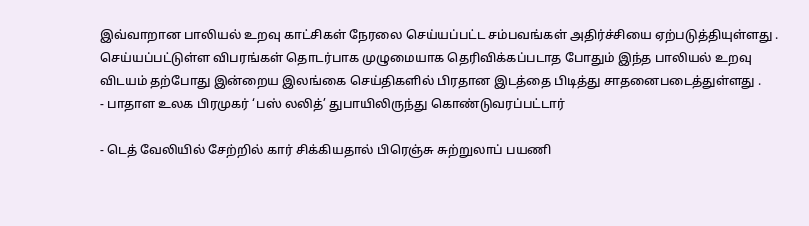இவ்வாறான பாலியல் உறவு காட்சிகள் நேரலை செய்யப்பட்ட சம்பவங்கள் அதிர்ச்சியை ஏற்படுத்தியுள்ளது .
செய்யப்பட்டுள்ள விபரங்கள் தொடர்பாக முழுமையாக தெரிவிக்கப்படாத போதும் இந்த பாலியல் உறவு விடயம் தற்போது இன்றைய இலங்கை செய்திகளில் பிரதான இடத்தை பிடித்து சாதனைபடைத்துள்ளது .
- பாதாள உலக பிரமுகர் ‘பஸ் லலித்’ துபாயிலிருந்து கொண்டுவரப்பட்டார்

- டெத் வேலியில் சேற்றில் கார் சிக்கியதால் பிரெஞ்சு சுற்றுலாப் பயணி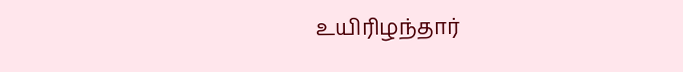உயிரிழந்தார்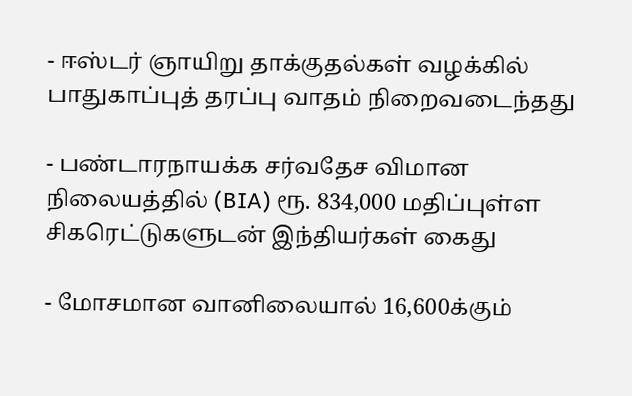- ஈஸ்டர் ஞாயிறு தாக்குதல்கள் வழக்கில் பாதுகாப்புத் தரப்பு வாதம் நிறைவடைந்தது

- பண்டாரநாயக்க சர்வதேச விமான நிலையத்தில் (BIA) ரூ. 834,000 மதிப்புள்ள சிகரெட்டுகளுடன் இந்தியர்கள் கைது

- மோசமான வானிலையால் 16,600க்கும்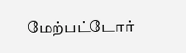மேற்பட்டோர்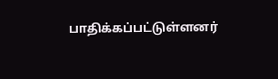பாதிக்கப்பட்டுள்ளனர்